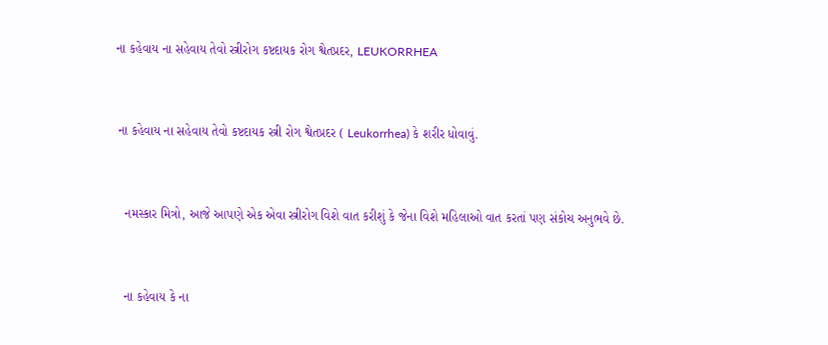ના કહેવાય ના સહેવાય તેવો સ્ત્રીરોગ કષ્ટદાયક રોગ શ્વેતપ્રદર, LEUKORRHEA


 ના કહેવાય ના સહેવાય તેવો કષ્ટદાયક સ્ત્રી રોગ શ્વેતપ્રદર ( Leukorrhea) કે શરીર ધોવાવું.


   નમસ્કાર મિત્રો, આજે આપણે એક એવા સ્ત્રીરોગ વિશે વાત કરીશું કે જેના વિશે મહિલાઓ વાત કરતાં પણ સંકોચ અનુભવે છે.


   ના કહેવાય કે ના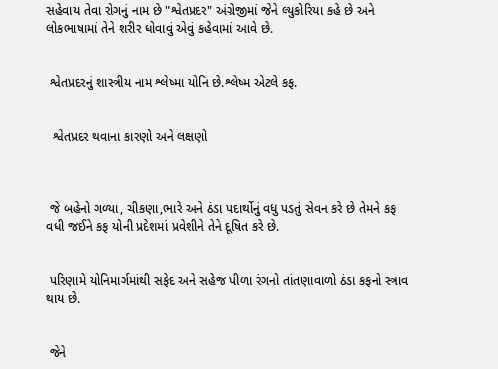સહેવાય તેવા રોગનું નામ છે "શ્વેતપ્રદર" અંગ્રેજીમાં જેને લ્યુકોરિયા કહે છે અને લોકભાષામાં તેને શરીર ધોવાવું એવું કહેવામાં આવે છે.


 શ્વેતપ્રદરનું શાસ્ત્રીય નામ શ્લેષ્મા યોનિ છે.શ્લેષ્મ એટલે કફ.


  શ્વેતપ્રદર થવાના કારણો અને લક્ષણો



 જે બહેનો ગળ્યા, ચીકણા,ભારે અને ઠંડા પદાર્થોનું વધુ પડતું સેવન કરે છે તેમને કફ વધી જઈને કફ યોની પ્રદેશમાં પ્રવેશીને તેને દૂષિત કરે છે.


 પરિણામે યોનિમાર્ગમાંથી સફેદ અને સહેજ પીળા રંગનો તાંતણાવાળો ઠંડા કફનો સ્ત્રાવ થાય છે.


 જેને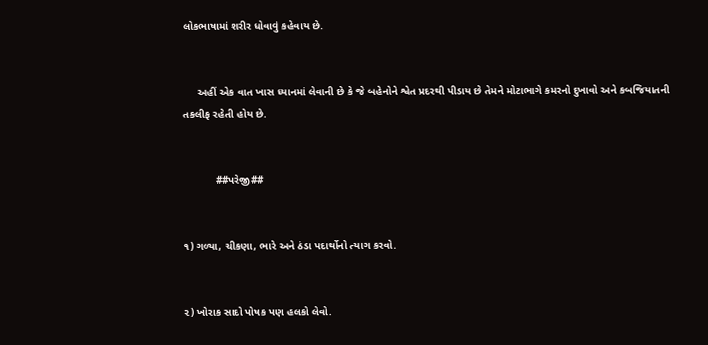લોકભાષામાં શરીર ધોવાવું કહેવાય છે.


     અહીં એક વાત ખાસ ધ્યાનમાં લેવાની છે કે જે બહેનોને શ્વેત પ્રદરથી પીડાય છે તેમને મોટાભાગે કમરનો દુખાવો અને કબજિયાતની તકલીફ રહેતી હોય છે.


           ##પરેજી##


૧) ગળ્યા, ચીકણા, ભારે અને ઠંડા પદાર્થોનો ત્યાગ કરવો.


૨) ખોરાક સાદો પોષક પણ હલકો લેવો.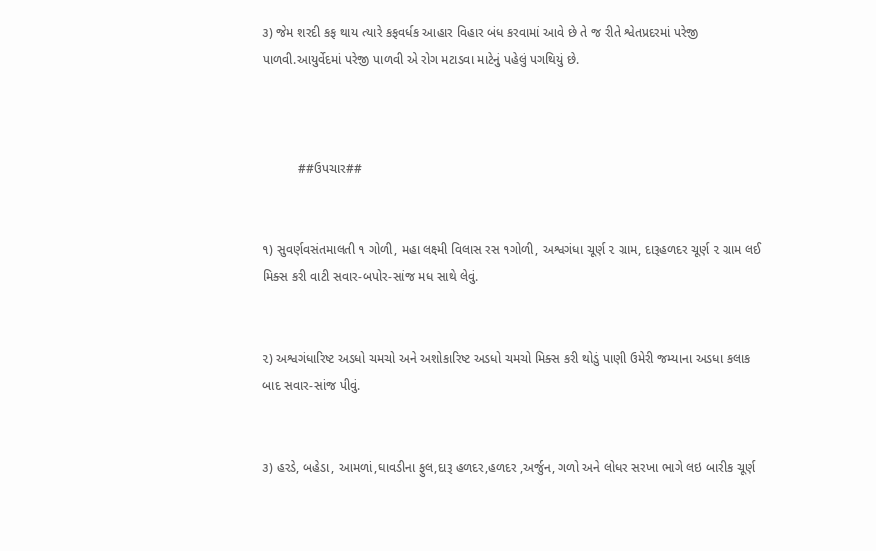૩) જેમ શરદી કફ થાય ત્યારે કફવર્ધક આહાર વિહાર બંધ કરવામાં આવે છે તે જ રીતે શ્વેતપ્રદરમાં પરેજી પાળવી.આયુર્વેદમાં પરેજી પાળવી એ રોગ મટાડવા માટેનું પહેલું પગથિયું છે.



          ##ઉપચાર##


૧) સુવર્ણવસંતમાલતી ૧ ગોળી, મહા લક્ષ્મી વિલાસ રસ ૧ગોળી, અશ્વગંધા ચૂર્ણ ૨ ગ્રામ, દારૂહળદર ચૂર્ણ ૨ ગ્રામ લઈ મિક્સ કરી વાટી સવાર-બપોર-સાંજ મધ સાથે લેવું.


૨) અશ્વગંધારિષ્ટ અડધો ચમચો અને અશોકારિષ્ટ અડધો ચમચો મિક્સ કરી થોડું પાણી ઉમેરી જમ્યાના અડધા કલાક બાદ સવાર-સાંજ પીવું.


૩) હરડે, બહેડા, આમળાં,ઘાવડીના ફુલ,દારૂ હળદર,હળદર ,અર્જુન, ગળો અને લોધર સરખા ભાગે લઇ બારીક ચૂર્ણ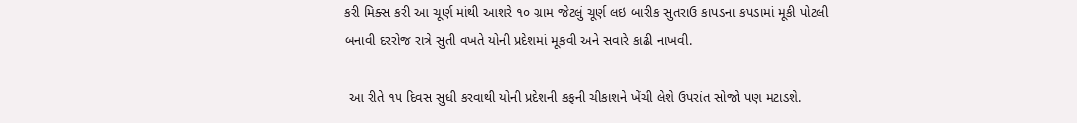કરી મિક્સ કરી આ ચૂર્ણ માંથી આશરે ૧૦ ગ્રામ જેટલું ચૂર્ણ લઇ બારીક સુતરાઉ કાપડના કપડામાં મૂકી પોટલી બનાવી દરરોજ રાત્રે સુતી વખતે યોની પ્રદેશમાં મૂકવી અને સવારે કાઢી નાખવી.

 આ રીતે ૧૫ દિવસ સુધી કરવાથી યોની પ્રદેશની કફની ચીકાશને ખેંચી લેશે ઉપરાંત સોજો પણ મટાડશે.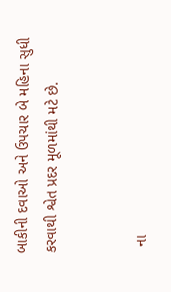બાકીની દવાઓ અને ઉપચાર બે મહિના સુધી કરવાથી શ્વેત પ્રદર મૂળમાંથી મટે છે.


  ના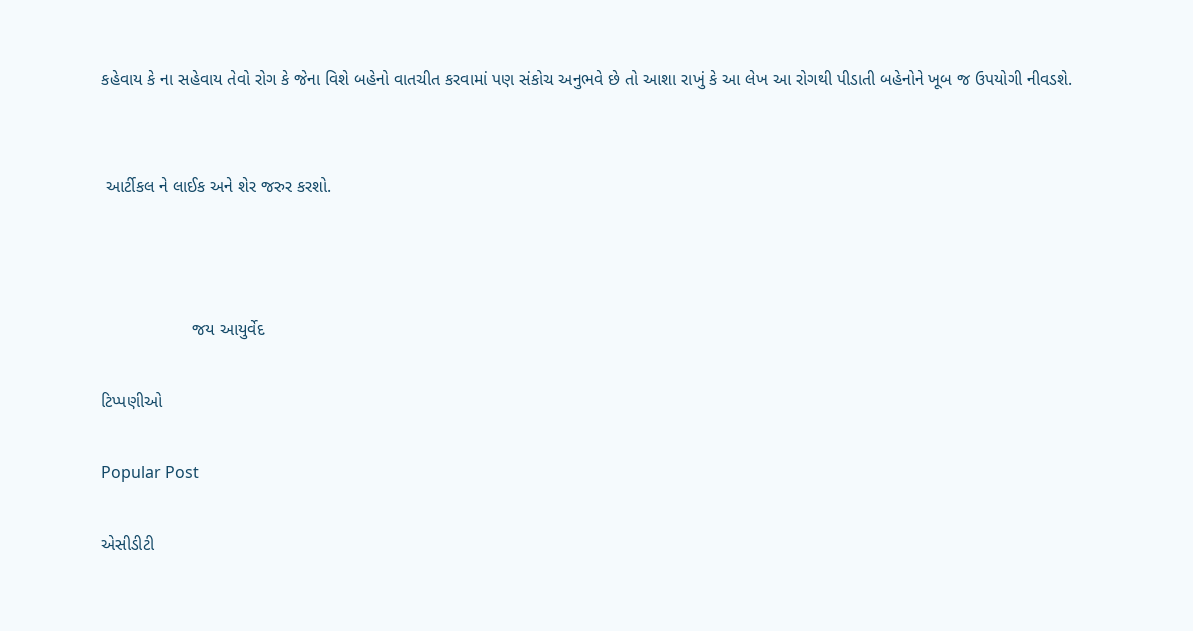કહેવાય કે ના સહેવાય તેવો રોગ કે જેના વિશે બહેનો વાતચીત કરવામાં પણ સંકોચ અનુભવે છે તો આશા રાખું કે આ લેખ આ રોગથી પીડાતી બહેનોને ખૂબ જ ઉપયોગી નીવડશે.


 આર્ટીકલ ને લાઈક અને શેર જરુર કરશો.



                   જય આયુર્વેદ

ટિપ્પણીઓ

Popular Post

એસીડીટી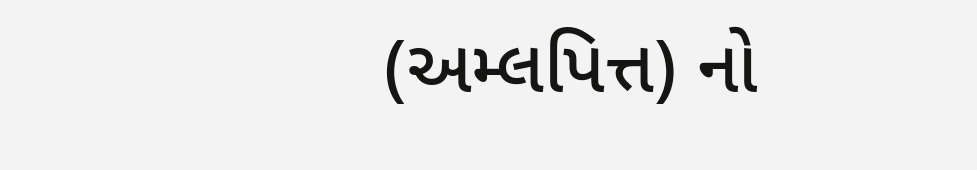(અમ્લપિત્ત) નો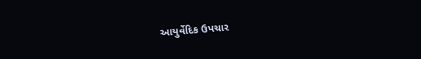આયુર્વેદિક ઉપચાર